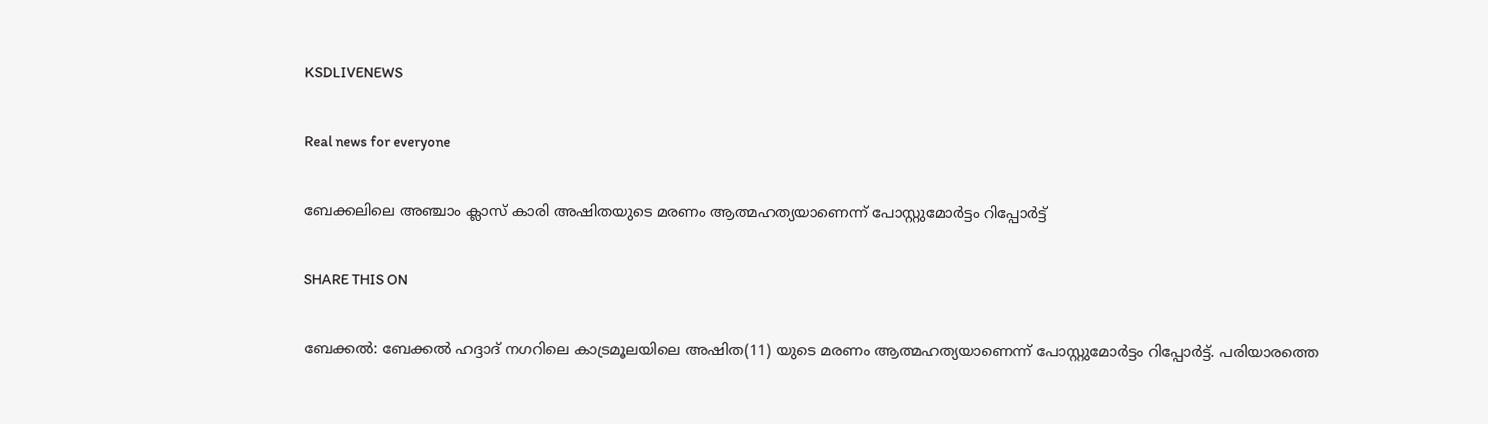KSDLIVENEWS

Real news for everyone

ബേക്കലിലെ അഞ്ചാം ക്ലാസ് കാരി അഷിതയുടെ മരണം ആത്മഹത്യയാണെന്ന് പോസ്റ്റുമോര്‍ട്ടം റിപ്പോര്‍ട്ട്

SHARE THIS ON

ബേക്കല്‍: ബേക്കല്‍ ഹദ്ദാദ് നഗറിലെ കാട്രമൂലയിലെ അഷിത(11) യുടെ മരണം ആത്മഹത്യയാണെന്ന് പോസ്റ്റുമോര്‍ട്ടം റിപ്പോര്‍ട്ട്. പരിയാരത്തെ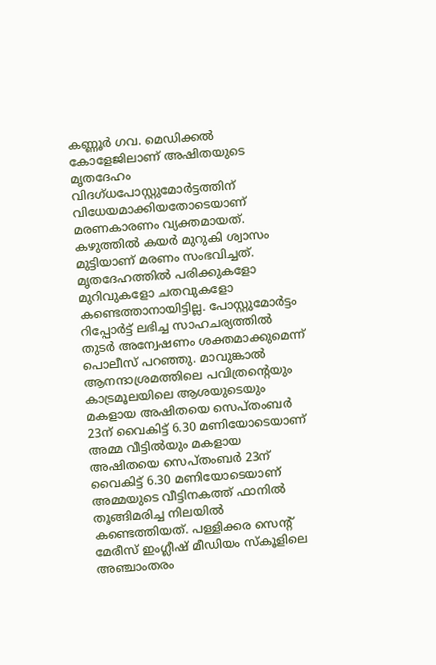കണ്ണൂര്‍ ഗവ. മെഡിക്കല്‍ കോളേജിലാണ് അഷിതയുടെ മൃതദേഹം വിദഗ്ധപോസ്റ്റുമോര്‍ട്ടത്തിന് വിധേയമാക്കിയതോടെയാണ് മരണകാരണം വ്യക്തമായത്. കഴുത്തില്‍ കയര്‍ മുറുകി ശ്വാസം മുട്ടിയാണ് മരണം സംഭവിച്ചത്. മൃതദേഹത്തില്‍ പരിക്കുകളോ മുറിവുകളോ ചതവുകളോ കണ്ടെത്താനായിട്ടില്ല. പോസ്റ്റുമോര്‍ട്ടം റിപ്പോര്‍ട്ട് ലഭിച്ച സാഹചര്യത്തില്‍ തുടര്‍ അന്വേഷണം ശക്തമാക്കുമെന്ന് പൊലീസ് പറഞ്ഞു. മാവുങ്കാല്‍ ആനന്ദാശ്രമത്തിലെ പവിത്രന്റെയും കാട്രമൂലയിലെ ആശയുടെയും മകളായ അഷിതയെ സെപ്തംബര്‍ 23ന് വൈകിട്ട് 6.30 മണിയോടെയാണ് അമ്മ വീട്ടില്‍യും മകളായ അഷിതയെ സെപ്തംബര്‍ 23ന് വൈകിട്ട് 6.30 മണിയോടെയാണ് അമ്മയുടെ വീട്ടിനകത്ത് ഫാനില്‍ തൂങ്ങിമരിച്ച നിലയില്‍ കണ്ടെത്തിയത്. പള്ളിക്കര സെന്റ് മേരീസ് ഇംഗ്ലീഷ് മീഡിയം സ്‌കൂളിലെ അഞ്ചാംതരം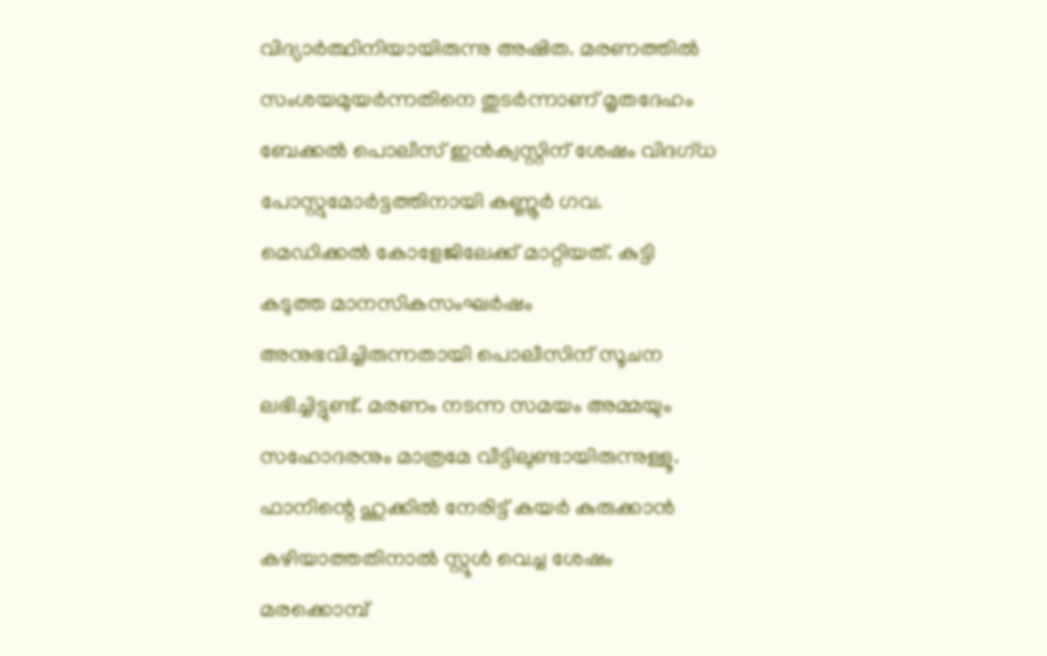വിദ്യാര്‍ത്ഥിനിയായിരുന്നു അഷിത. മരണത്തില്‍ സംശയമുയര്‍ന്നതിനെ തുടര്‍ന്നാണ് മൃതദേഹം ബേക്കല്‍ പൊലീസ് ഇന്‍ക്വസ്റ്റിന് ശേഷം വിദഗ്ധ പോസ്റ്റുമോര്‍ട്ടത്തിനായി കണ്ണൂര്‍ ഗവ. മെഡിക്കല്‍ കോളേജിലേക്ക് മാറ്റിയത്. കുട്ടി കടുത്ത മാനസികസംഘര്‍ഷം അനുഭവിച്ചിരുന്നതായി പൊലീസിന് സൂചന ലഭിച്ചിട്ടുണ്ട്. മരണം നടന്ന സമയം അമ്മയും സഹോദരനും മാത്രമേ വീട്ടിലുണ്ടായിരുന്നുള്ളൂ. ഫാനിന്റെ ഹുക്കില്‍ നേരിട്ട് കയര്‍ കുരുക്കാന്‍ കഴിയാത്തതിനാല്‍ സ്റ്റൂള്‍ വെച്ച ശേഷം മരക്കൊമ്പ്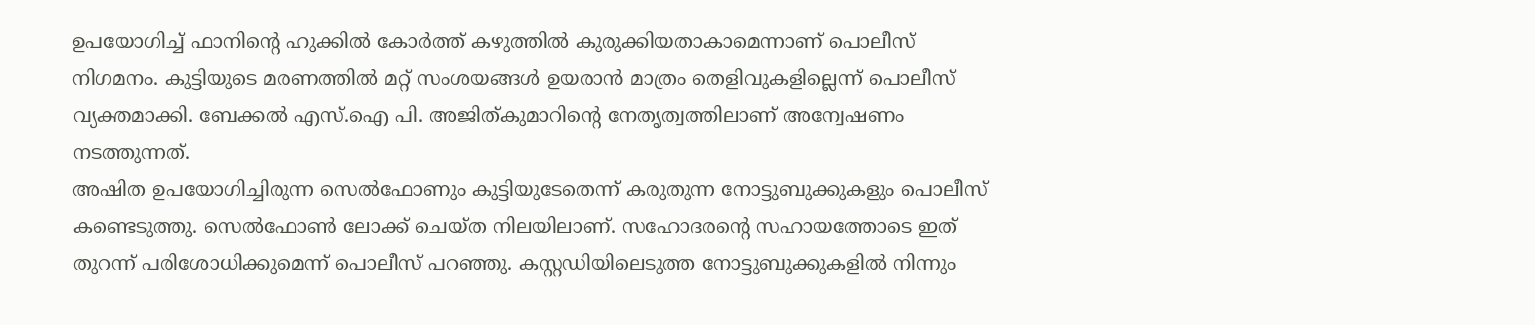ഉപയോഗിച്ച് ഫാനിന്റെ ഹുക്കില്‍ കോര്‍ത്ത് കഴുത്തില്‍ കുരുക്കിയതാകാമെന്നാണ് പൊലീസ് നിഗമനം. കുട്ടിയുടെ മരണത്തില്‍ മറ്റ് സംശയങ്ങള്‍ ഉയരാന്‍ മാത്രം തെളിവുകളില്ലെന്ന് പൊലീസ് വ്യക്തമാക്കി. ബേക്കല്‍ എസ്.ഐ പി. അജിത്കുമാറിന്റെ നേതൃത്വത്തിലാണ് അന്വേഷണം നടത്തുന്നത്.
അഷിത ഉപയോഗിച്ചിരുന്ന സെല്‍ഫോണും കുട്ടിയുടേതെന്ന് കരുതുന്ന നോട്ടുബുക്കുകളും പൊലീസ് കണ്ടെടുത്തു. സെല്‍ഫോണ്‍ ലോക്ക് ചെയ്ത നിലയിലാണ്. സഹോദരന്റെ സഹായത്തോടെ ഇത് തുറന്ന് പരിശോധിക്കുമെന്ന് പൊലീസ് പറഞ്ഞു. കസ്റ്റഡിയിലെടുത്ത നോട്ടുബുക്കുകളില്‍ നിന്നും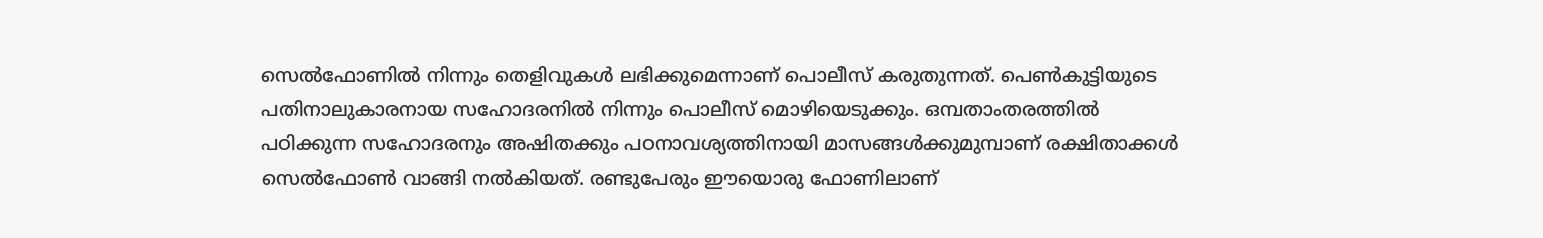സെല്‍ഫോണില്‍ നിന്നും തെളിവുകള്‍ ലഭിക്കുമെന്നാണ് പൊലീസ് കരുതുന്നത്. പെണ്‍കുട്ടിയുടെ പതിനാലുകാരനായ സഹോദരനില്‍ നിന്നും പൊലീസ് മൊഴിയെടുക്കും. ഒമ്പതാംതരത്തില്‍ പഠിക്കുന്ന സഹോദരനും അഷിതക്കും പഠനാവശ്യത്തിനായി മാസങ്ങള്‍ക്കുമുമ്പാണ് രക്ഷിതാക്കള്‍ സെല്‍ഫോണ്‍ വാങ്ങി നല്‍കിയത്. രണ്ടുപേരും ഈയൊരു ഫോണിലാണ്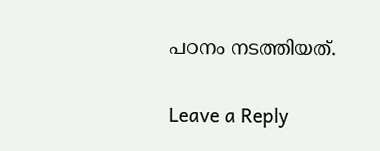പഠനം നടത്തിയത്.

Leave a Reply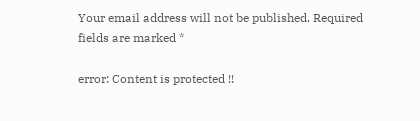Your email address will not be published. Required fields are marked *

error: Content is protected !!